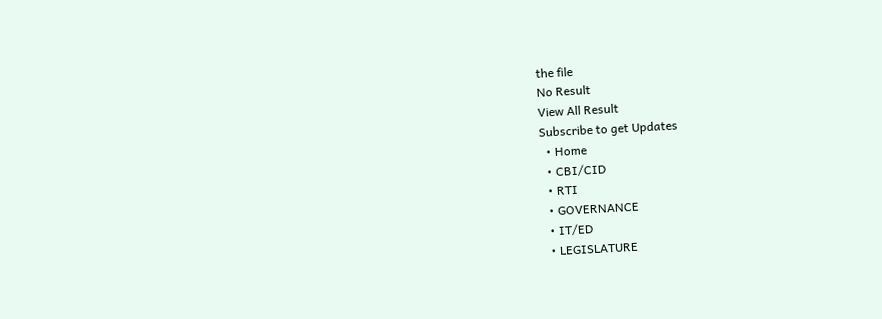the file
No Result
View All Result
Subscribe to get Updates
  • Home
  • CBI/CID
  • RTI
  • GOVERNANCE
  • IT/ED
  • LEGISLATURE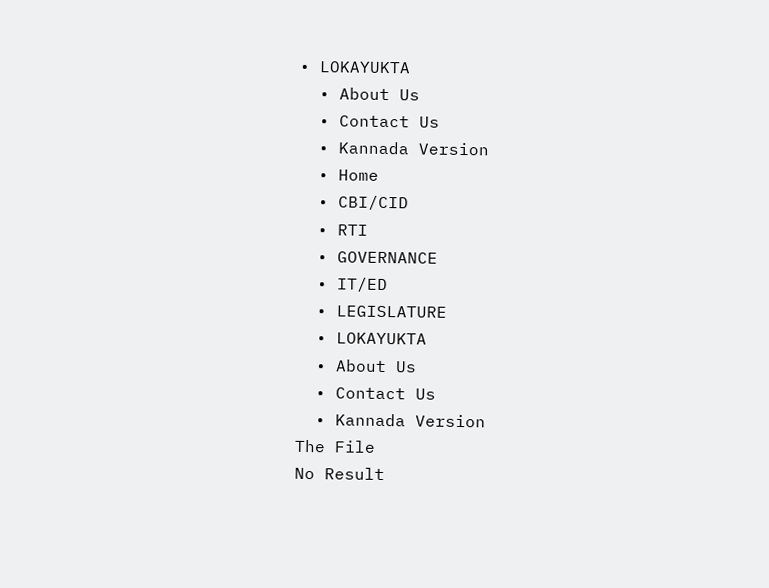• LOKAYUKTA
  • About Us
  • Contact Us
  • Kannada Version
  • Home
  • CBI/CID
  • RTI
  • GOVERNANCE
  • IT/ED
  • LEGISLATURE
  • LOKAYUKTA
  • About Us
  • Contact Us
  • Kannada Version
The File
No Result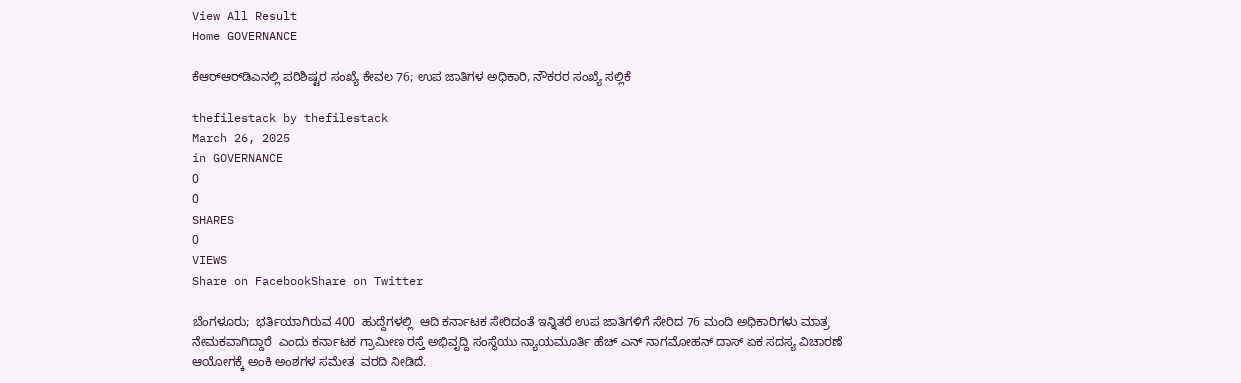View All Result
Home GOVERNANCE

ಕೆಆರ್‍‌ಆರ್‍‌ಡಿಎನಲ್ಲಿ ಪರಿಶಿಷ್ಟರ ಸಂಖ್ಯೆ ಕೇವಲ 76; ಉಪ ಜಾತಿಗಳ ಅಧಿಕಾರಿ, ನೌಕರರ ಸಂಖ್ಯೆ ಸಲ್ಲಿಕೆ

thefilestack by thefilestack
March 26, 2025
in GOVERNANCE
0
0
SHARES
0
VIEWS
Share on FacebookShare on Twitter

ಬೆಂಗಳೂರು;  ಭರ್ತಿಯಾಗಿರುವ 400  ಹುದ್ದೆಗಳಲ್ಲಿ  ಆದಿ ಕರ್ನಾಟಕ ಸೇರಿದಂತೆ ಇನ್ನಿತರೆ ಉಪ ಜಾತಿಗಳಿಗೆ ಸೇರಿದ 76 ಮಂದಿ ಅಧಿಕಾರಿಗಳು ಮಾತ್ರ ನೇಮಕವಾಗಿದ್ದಾರೆ  ಎಂದು ಕರ್ನಾಟಕ ಗ್ರಾಮೀಣ ರಸ್ತೆ ಅಭಿವೃದ್ದಿ ಸಂಸ್ಥೆಯು ನ್ಯಾಯಮೂರ್ತಿ ಹೆಚ್‌ ಎನ್‌ ನಾಗಮೋಹನ್‌ ದಾಸ್‌ ಏಕ ಸದಸ್ಯ ವಿಚಾರಣೆ ಆಯೋಗಕ್ಕೆ ಅಂಕಿ ಅಂಶಗಳ ಸಮೇತ  ವರದಿ ನೀಡಿದೆ.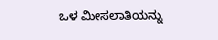ಒಳ ಮೀಸಲಾತಿಯನ್ನು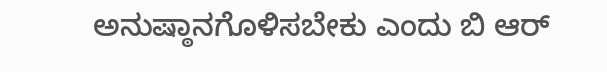ಅನುಷ್ಠಾನಗೊಳಿಸಬೇಕು ಎಂದು ಬಿ ಆರ್‍‌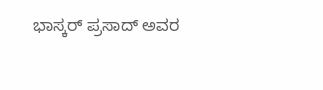ಭಾಸ್ಕರ್‍‌ ಪ್ರಸಾದ್‌ ಅವರ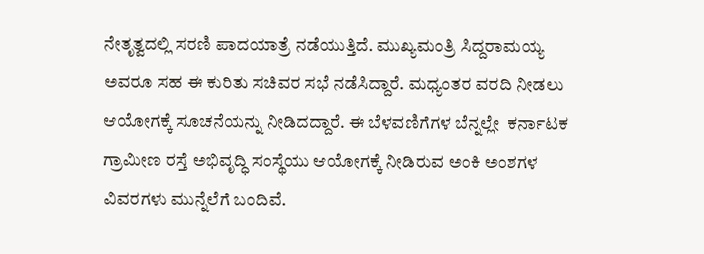ನೇತೃತ್ವದಲ್ಲಿ ಸರಣಿ ಪಾದಯಾತ್ರೆ ನಡೆಯುತ್ತಿದೆ. ಮುಖ್ಯಮಂತ್ರಿ ಸಿದ್ದರಾಮಯ್ಯ ಅವರೂ ಸಹ ಈ ಕುರಿತು ಸಚಿವರ ಸಭೆ ನಡೆಸಿದ್ದಾರೆ. ಮಧ್ಯಂತರ ವರದಿ ನೀಡಲು ಆಯೋಗಕ್ಕೆ ಸೂಚನೆಯನ್ನು ನೀಡಿದದ್ದಾರೆ. ಈ ಬೆಳವಣಿಗೆಗಳ ಬೆನ್ನಲ್ಲೇ  ಕರ್ನಾಟಕ ಗ್ರಾಮೀಣ ರಸ್ತೆ ಅಭಿವೃದ್ಧಿ ಸಂಸ್ಥೆಯು ಆಯೋಗಕ್ಕೆ ನೀಡಿರುವ ಅಂಕಿ ಅಂಶಗಳ ವಿವರಗಳು ಮುನ್ನೆಲೆಗೆ ಬಂದಿವೆ.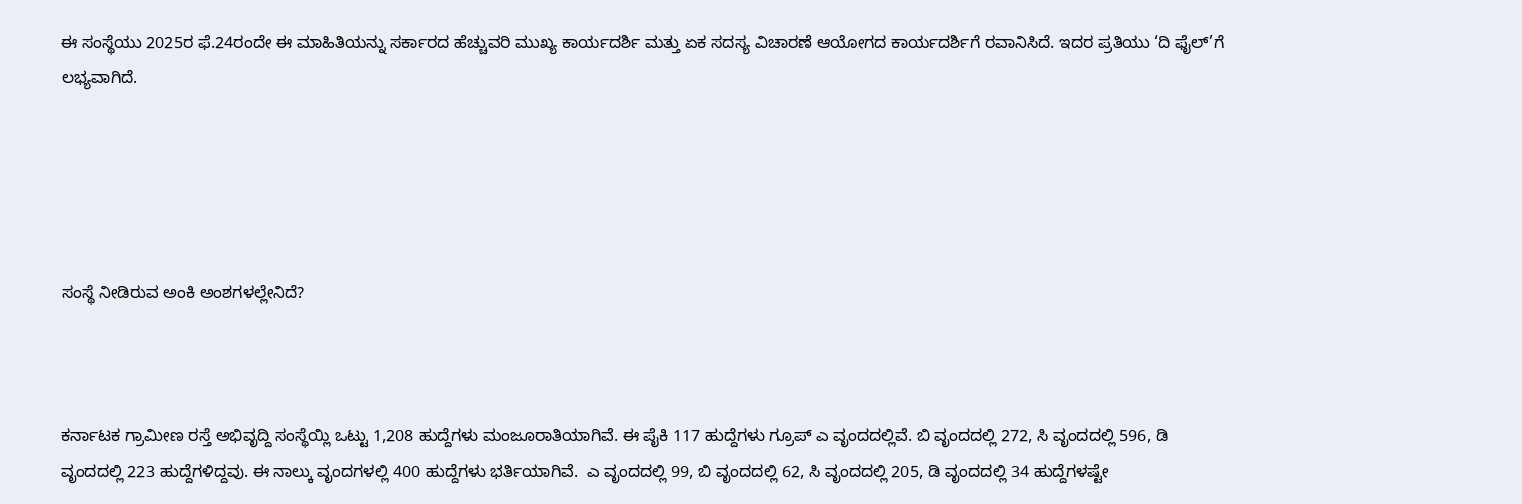ಈ ಸಂಸ್ಥೆಯು 2025ರ ಫೆ.24ರಂದೇ ಈ ಮಾಹಿತಿಯನ್ನು ಸರ್ಕಾರದ ಹೆಚ್ಚುವರಿ ಮುಖ್ಯ ಕಾರ್ಯದರ್ಶಿ ಮತ್ತು ಏಕ ಸದಸ್ಯ ವಿಚಾರಣೆ ಆಯೋಗದ ಕಾರ್ಯದರ್ಶಿಗೆ ರವಾನಿಸಿದೆ. ಇದರ ಪ್ರತಿಯು ‘ದಿ ಫೈಲ್‌’ಗೆ ಲಭ್ಯವಾಗಿದೆ.





ಸಂಸ್ಥೆ ನೀಡಿರುವ ಅಂಕಿ ಅಂಶಗಳಲ್ಲೇನಿದೆ?



ಕರ್ನಾಟಕ ಗ್ರಾಮೀಣ ರಸ್ತೆ ಅಭಿವೃದ್ದಿ ಸಂಸ್ಥೆಯ್ಲಿ ಒಟ್ಟು 1,208 ಹುದ್ದೆಗಳು ಮಂಜೂರಾತಿಯಾಗಿವೆ. ಈ ಪೈಕಿ 117 ಹುದ್ದೆಗಳು ಗ್ರೂಪ್‌ ಎ ವೃಂದದಲ್ಲಿವೆ. ಬಿ ವೃಂದದಲ್ಲಿ 272, ಸಿ ವೃಂದದಲ್ಲಿ 596, ಡಿ ವೃಂದದಲ್ಲಿ 223 ಹುದ್ದೆಗಳಿದ್ದವು. ಈ ನಾಲ್ಕು ವೃಂದಗಳಲ್ಲಿ 400 ಹುದ್ದೆಗಳು ಭರ್ತಿಯಾಗಿವೆ.  ಎ ವೃಂದದಲ್ಲಿ 99, ಬಿ ವೃಂದದಲ್ಲಿ 62, ಸಿ ವೃಂದದಲ್ಲಿ 205, ಡಿ ವೃಂದದಲ್ಲಿ 34 ಹುದ್ದೆಗಳಷ್ಟೇ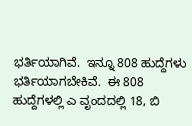ಭರ್ತಿಯಾಗಿವೆ.  ಇನ್ನೂ 808 ಹುದ್ದೆಗಳು ಭರ್ತಿಯಾಗಬೇಕಿವೆ.  ಈ 808 ಹುದ್ದೆಗಳಲ್ಲಿ ಎ ವೃಂದದಲ್ಲಿ 18, ಬಿ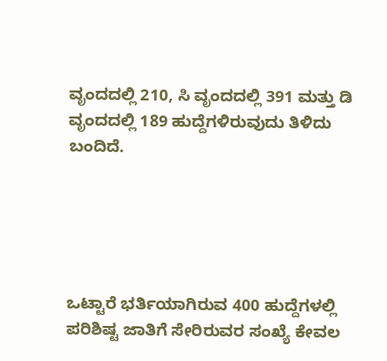ವೃಂದದಲ್ಲಿ 210, ಸಿ ವೃಂದದಲ್ಲಿ 391 ಮತ್ತು ಡಿ ವೃಂದದಲ್ಲಿ 189 ಹುದ್ದೆಗಳಿರುವುದು ತಿಳಿದು ಬಂದಿದೆ.





ಒಟ್ಟಾರೆ ಭರ್ತಿಯಾಗಿರುವ 400 ಹುದ್ದೆಗಳಲ್ಲಿ ಪರಿಶಿಷ್ಟ ಜಾತಿಗೆ ಸೇರಿರುವರ ಸಂಖ್ಯೆ ಕೇವಲ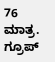76 ಮಾತ್ರ. ಗ್ರೂಪ್‌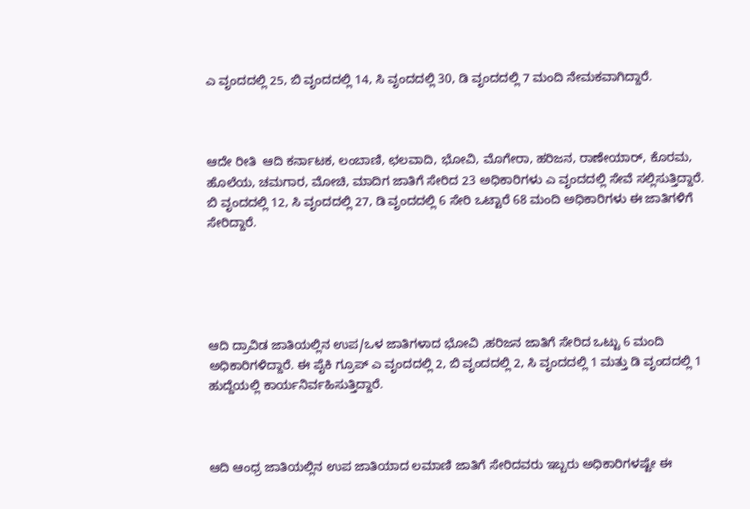ಎ ವೃಂದದಲ್ಲಿ 25, ಬಿ ವೃಂದದಲ್ಲಿ 14, ಸಿ ವೃಂದದಲ್ಲಿ 30, ಡಿ ವೃಂದದಲ್ಲಿ 7 ಮಂದಿ ನೇಮಕವಾಗಿದ್ದಾರೆ.



ಆದೇ ರೀತಿ  ಆದಿ ಕರ್ನಾಟಕ, ಲಂಬಾಣಿ, ಛಲವಾದಿ, ಭೋವಿ, ಮೊಗೇರಾ, ಹರಿಜನ, ರಾಣೇಯಾರ್, ಕೊರಮ, ಹೊಲೆಯ, ಚಮಗಾರ, ಮೋಚಿ, ಮಾದಿಗ ಜಾತಿಗೆ ಸೇರಿದ 23 ಅಧಿಕಾರಿಗಳು ಎ ವೃಂದದಲ್ಲಿ ಸೇವೆ ಸಲ್ಲಿಸುತ್ತಿದ್ದಾರೆ. ಬಿ ವೃಂದದಲ್ಲಿ 12, ಸಿ ವೃಂದದಲ್ಲಿ 27, ಡಿ ವೃಂದದಲ್ಲಿ 6 ಸೇರಿ ಒಟ್ಟಾರೆ 68 ಮಂದಿ ಅಧಿಕಾರಿಗಳು ಈ ಜಾತಿಗಳಿಗೆ ಸೇರಿದ್ದಾರೆ.





ಆದಿ ದ್ರಾವಿಡ ಜಾತಿಯಲ್ಲಿನ ಉಪ/ಒಳ ಜಾತಿಗಳಾದ ಭೋವಿ ,ಹರಿಜನ ಜಾತಿಗೆ ಸೇರಿದ ಒಟ್ಟು 6 ಮಂದಿ ಅಧಿಕಾರಿಗಳಿದ್ದಾರೆ. ಈ ಪೈಕಿ ಗ್ರೂಪ್‌ ಎ ವೃಂದದಲ್ಲಿ 2, ಬಿ ವೃಂದದಲ್ಲಿ 2, ಸಿ ವೃಂದದಲ್ಲಿ 1 ಮತ್ತು ಡಿ ವೃಂದದಲ್ಲಿ 1 ಹುದ್ದೆಯಲ್ಲಿ ಕಾರ್ಯನಿರ್ವಹಿಸುತ್ತಿದ್ದಾರೆ.



ಆದಿ ಆಂಧ್ರ ಜಾತಿಯಲ್ಲಿನ ಉಪ ಜಾತಿಯಾದ ಲಮಾಣಿ ಜಾತಿಗೆ ಸೇರಿದವರು ಇಬ್ಬರು ಅಧಿಕಾರಿಗಳಷ್ಟೇ ಈ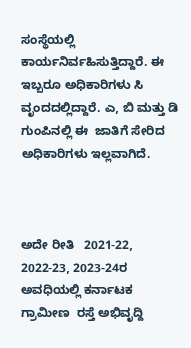ಸಂಸ್ಥೆಯಲ್ಲಿ ಕಾರ್ಯನಿರ್ವಹಿಸುತ್ತಿದ್ದಾರೆ. ಈ ಇಬ್ಬರೂ ಅಧಿಕಾರಿಗಳು ಸಿ ವೃಂದದಲ್ಲಿದ್ದಾರೆ. ಎ, ಬಿ ಮತ್ತು ಡಿ ಗುಂಪಿನಲ್ಲಿ ಈ  ಜಾತಿಗೆ ಸೇರಿದ ಅಧಿಕಾರಿಗಳು ಇಲ್ಲವಾಗಿದೆ.



ಅದೇ ರೀತಿ   2021-22, 2022-23, 2023-24ರ ಅವಧಿಯಲ್ಲಿ ಕರ್ನಾಟಕ  ಗ್ರಾಮೀಣ  ರಸ್ತೆ ಅಭಿವೃದ್ದಿ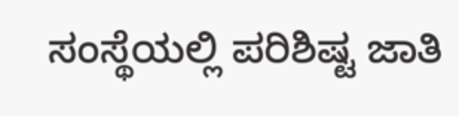ಸಂಸ್ಥೆಯಲ್ಲಿ ಪರಿಶಿಷ್ಟ ಜಾತಿ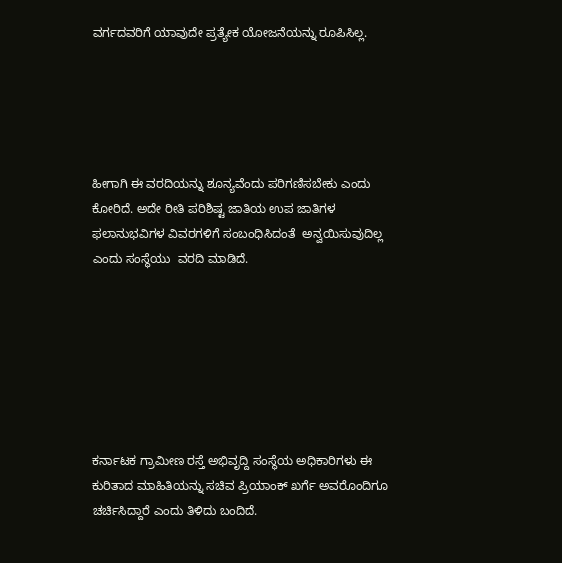ವರ್ಗದವರಿಗೆ ಯಾವುದೇ ಪ್ರತ್ಯೇಕ ಯೋಜನೆಯನ್ನು ರೂಪಿಸಿಲ್ಲ.





ಹೀಗಾಗಿ ಈ ವರದಿಯನ್ನು ಶೂನ್ಯವೆಂದು ಪರಿಗಣಿಸಬೇಕು ಎಂದು ಕೋರಿದೆ. ಅದೇ ರೀತಿ ಪರಿಶಿಷ್ಟ ಜಾತಿಯ ಉಪ ಜಾತಿಗಳ ಫಲಾನುಭವಿಗಳ ವಿವರಗಳಿಗೆ ಸಂಬಂಧಿಸಿದಂತೆ  ಅನ್ವಯಿಸುವುದಿಲ್ಲ ಎಂದು ಸಂಸ್ಥೆಯು  ವರದಿ ಮಾಡಿದೆ.







ಕರ್ನಾಟಕ ಗ್ರಾಮೀಣ ರಸ್ತೆ ಅಭಿವೃದ್ದಿ ಸಂಸ್ಥೆಯ ಅಧಿಕಾರಿಗಳು ಈ ಕುರಿತಾದ ಮಾಹಿತಿಯನ್ನು ಸಚಿವ ಪ್ರಿಯಾಂಕ್‌ ಖರ್ಗೆ ಅವರೊಂದಿಗೂ ಚರ್ಚಿಸಿದ್ದಾರೆ ಎಂದು ತಿಳಿದು ಬಂದಿದೆ.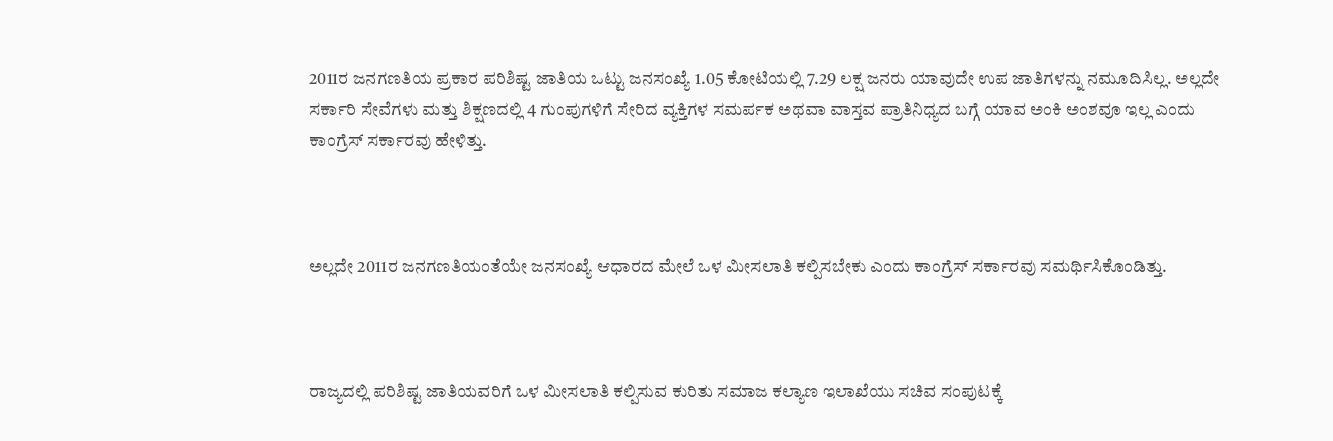2011ರ ಜನಗಣತಿಯ ಪ್ರಕಾರ ಪರಿಶಿಷ್ಟ ಜಾತಿಯ ಒಟ್ಟು ಜನಸಂಖ್ಯೆ 1.05 ಕೋಟಿಯಲ್ಲಿ 7.29 ಲಕ್ಷ ಜನರು ಯಾವುದೇ ಉಪ ಜಾತಿಗಳನ್ನು ನಮೂದಿಸಿಲ್ಲ. ಅಲ್ಲದೇ ಸರ್ಕಾರಿ ಸೇವೆಗಳು ಮತ್ತು ಶಿಕ್ಷಣದಲ್ಲಿ 4 ಗುಂಪುಗಳಿಗೆ ಸೇರಿದ ವ್ಯಕ್ತಿಗಳ ಸಮರ್ಪಕ ಅಥವಾ ವಾಸ್ತವ ಪ್ರಾತಿನಿಧ್ಯದ ಬಗ್ಗೆ ಯಾವ ಅಂಕಿ ಅಂಶವೂ ಇಲ್ಲ ಎಂದು ಕಾಂಗ್ರೆಸ್‌ ಸರ್ಕಾರವು ಹೇಳಿತ್ತು.



ಅಲ್ಲದೇ 2011ರ ಜನಗಣತಿಯಂತೆಯೇ ಜನಸಂಖ್ಯೆ ಆಧಾರದ ಮೇಲೆ ಒಳ ಮೀಸಲಾತಿ ಕಲ್ಪಿಸಬೇಕು ಎಂದು ಕಾಂಗ್ರೆಸ್‌ ಸರ್ಕಾರವು ಸಮರ್ಥಿಸಿಕೊಂಡಿತ್ತು.



ರಾಜ್ಯದಲ್ಲಿ ಪರಿಶಿಷ್ಟ ಜಾತಿಯವರಿಗೆ ಒಳ ಮೀಸಲಾತಿ ಕಲ್ಪಿಸುವ ಕುರಿತು ಸಮಾಜ ಕಲ್ಯಾಣ ಇಲಾಖೆಯು ಸಚಿವ ಸಂಪುಟಕ್ಕೆ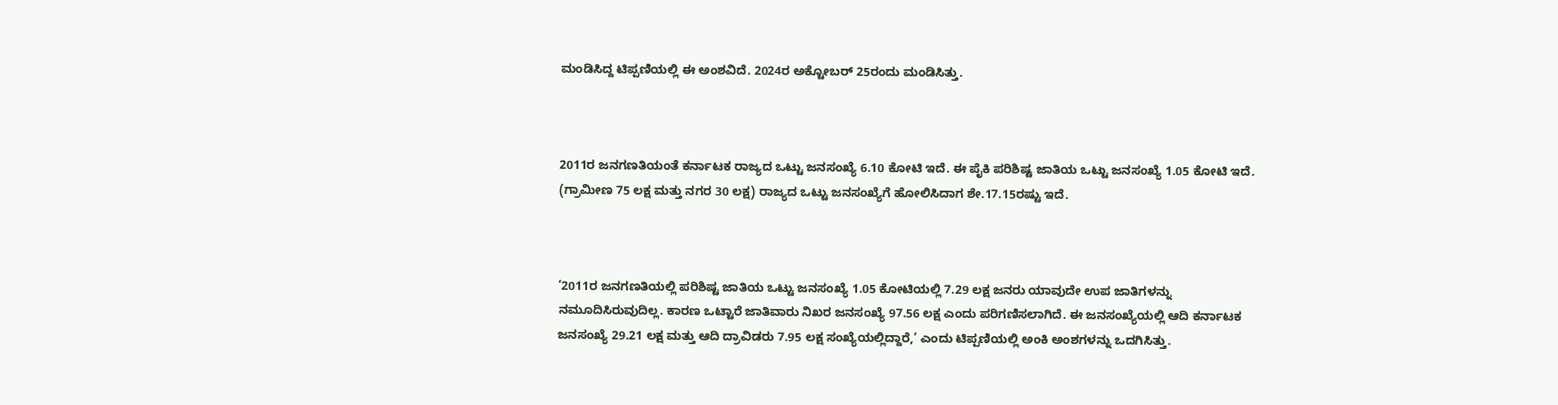ಮಂಡಿಸಿದ್ದ ಟಿಪ್ಪಣಿಯಲ್ಲಿ ಈ ಅಂಶವಿದೆ. 2024ರ ಅಕ್ಟೋಬರ್‍‌ 25ರಂದು ಮಂಡಿಸಿತ್ತು.



2011ರ ಜನಗಣತಿಯಂತೆ ಕರ್ನಾಟಕ ರಾಜ್ಯದ ಒಟ್ಟು ಜನಸಂಖ್ಯೆ 6.10 ಕೋಟಿ ಇದೆ. ಈ ಪೈಕಿ ಪರಿಶಿಷ್ಟ ಜಾತಿಯ ಒಟ್ಟು ಜನಸಂಖ್ಯೆ 1.05 ಕೋಟಿ ಇದೆ. (ಗ್ರಾಮೀಣ 75 ಲಕ್ಷ ಮತ್ತು ನಗರ 30 ಲಕ್ಷ) ರಾಜ್ಯದ ಒಟ್ಟು ಜನಸಂಖ್ಯೆಗೆ ಹೋಲಿಸಿದಾಗ ಶೇ.17.15ರಷ್ಟು ಇದೆ.



‘2011ರ ಜನಗಣತಿಯಲ್ಲಿ ಪರಿಶಿಷ್ಟ ಜಾತಿಯ ಒಟ್ಟು ಜನಸಂಖ್ಯೆ 1.05 ಕೋಟಿಯಲ್ಲಿ 7.29 ಲಕ್ಷ ಜನರು ಯಾವುದೇ ಉಪ ಜಾತಿಗಳನ್ನು ನಮೂದಿಸಿರುವುದಿಲ್ಲ. ಕಾರಣ ಒಟ್ಟಾರೆ ಜಾತಿವಾರು ನಿಖರ ಜನಸಂಖ್ಯೆ 97.56 ಲಕ್ಷ ಎಂದು ಪರಿಗಣಿಸಲಾಗಿದೆ. ಈ ಜನಸಂಖ್ಯೆಯಲ್ಲಿ ಆದಿ ಕರ್ನಾಟಕ ಜನಸಂಖ್ಯೆ 29.21 ಲಕ್ಷ ಮತ್ತು ಆದಿ ದ್ರಾವಿಡರು 7.95 ಲಕ್ಷ ಸಂಖ್ಯೆಯಲ್ಲಿದ್ದಾರೆ,’ ಎಂದು ಟಿಪ್ಪಣಿಯಲ್ಲಿ ಅಂಕಿ ಅಂಶಗಳನ್ನು ಒದಗಿಸಿತ್ತು.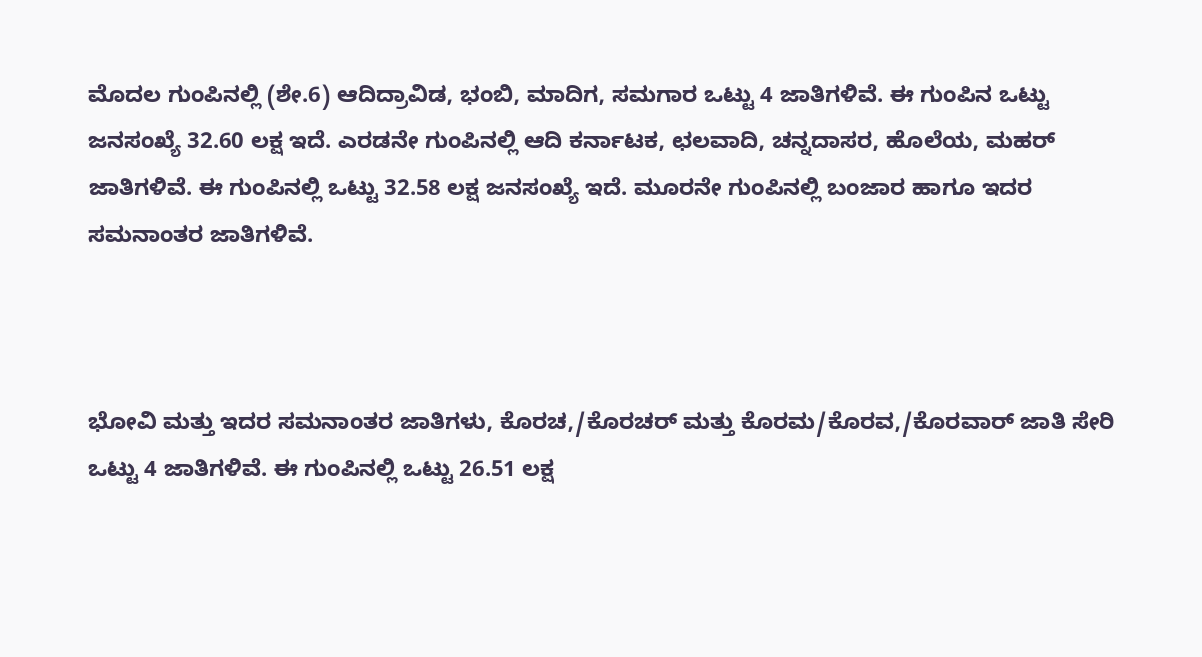ಮೊದಲ ಗುಂಪಿನಲ್ಲಿ (ಶೇ.6) ಆದಿದ್ರಾವಿಡ, ಭಂಬಿ, ಮಾದಿಗ, ಸಮಗಾರ ಒಟ್ಟು 4 ಜಾತಿಗಳಿವೆ. ಈ ಗುಂಪಿನ ಒಟ್ಟು ಜನಸಂಖ್ಯೆ 32.60 ಲಕ್ಷ ಇದೆ. ಎರಡನೇ ಗುಂಪಿನಲ್ಲಿ ಆದಿ ಕರ್ನಾಟಕ, ಛಲವಾದಿ, ಚನ್ನದಾಸರ, ಹೊಲೆಯ, ಮಹರ್‍‌ ಜಾತಿಗಳಿವೆ. ಈ ಗುಂಪಿನಲ್ಲಿ ಒಟ್ಟು 32.58 ಲಕ್ಷ ಜನಸಂಖ್ಯೆ ಇದೆ. ಮೂರನೇ ಗುಂಪಿನಲ್ಲಿ ಬಂಜಾರ ಹಾಗೂ ಇದರ ಸಮನಾಂತರ ಜಾತಿಗಳಿವೆ.



ಭೋವಿ ಮತ್ತು ಇದರ ಸಮನಾಂತರ ಜಾತಿಗಳು, ಕೊರಚ,/ಕೊರಚರ್‍‌ ಮತ್ತು ಕೊರಮ/ಕೊರವ,/ಕೊರವಾರ್‍‌ ಜಾತಿ ಸೇರಿ ಒಟ್ಟು 4 ಜಾತಿಗಳಿವೆ. ಈ ಗುಂಪಿನಲ್ಲಿ ಒಟ್ಟು 26.51 ಲಕ್ಷ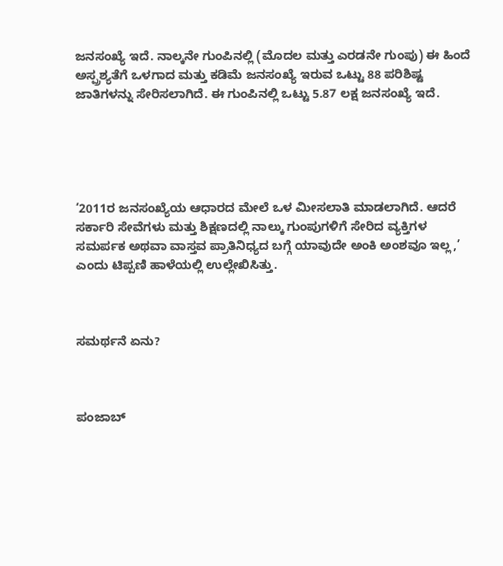ಜನಸಂಖ್ಯೆ ಇದೆ. ನಾಲ್ಕನೇ ಗುಂಪಿನಲ್ಲಿ (ಮೊದಲ ಮತ್ತು ಎರಡನೇ ಗುಂಪು) ಈ ಹಿಂದೆ ಅಸ್ಪ್ರಶ್ಯತೆಗೆ ಒಳಗಾದ ಮತ್ತು ಕಡಿಮೆ ಜನಸಂಖ್ಯೆ ಇರುವ ಒಟ್ಟು 88 ಪರಿಶಿಷ್ಟ ಜಾತಿಗಳನ್ನು ಸೇರಿಸಲಾಗಿದೆ. ಈ ಗುಂಪಿನಲ್ಲಿ ಒಟ್ಟು 5.87 ಲಕ್ಷ ಜನಸಂಖ್ಯೆ ಇದೆ.





‘2011ರ ಜನಸಂಖ್ಯೆಯ ಆಧಾರದ ಮೇಲೆ ಒಳ ಮೀಸಲಾತಿ ಮಾಡಲಾಗಿದೆ. ಆದರೆ ಸರ್ಕಾರಿ ಸೇವೆಗಳು ಮತ್ತು ಶಿಕ್ಷಣದಲ್ಲಿ ನಾಲ್ಕು ಗುಂಪುಗಳಿಗೆ ಸೇರಿದ ವ್ಯಕ್ತಿಗಳ ಸಮರ್ಪಕ ಅಥವಾ ವಾಸ್ತವ ಪ್ರಾತಿನಿಧ್ಯದ ಬಗ್ಗೆ ಯಾವುದೇ ಅಂಕಿ ಅಂಶವೂ ಇಲ್ಲ,’ ಎಂದು ಟಿಪ್ಪಣಿ ಹಾಳೆಯಲ್ಲಿ ಉಲ್ಲೇಖಿಸಿತ್ತು.



ಸಮರ್ಥನೆ ಏನು?



ಪಂಜಾಬ್‌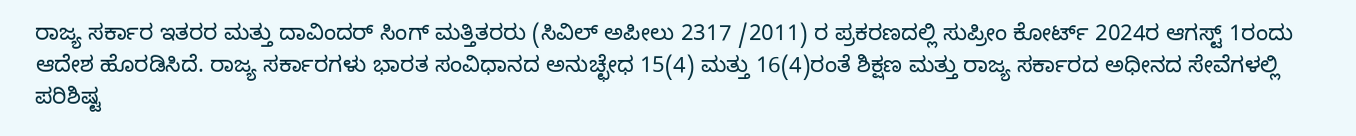ರಾಜ್ಯ ಸರ್ಕಾರ ಇತರರ ಮತ್ತು ದಾವಿಂದರ್‍‌ ಸಿಂಗ್‌ ಮತ್ತಿತರರು (ಸಿವಿಲ್‌ ಅಪೀಲು 2317 /2011) ರ ಪ್ರಕರಣದಲ್ಲಿ ಸುಪ್ರೀಂ ಕೋರ್ಟ್‌ 2024ರ ಆಗಸ್ಟ್‌ 1ರಂದು ಆದೇಶ ಹೊರಡಿಸಿದೆ. ರಾಜ್ಯ ಸರ್ಕಾರಗಳು ಭಾರತ ಸಂವಿಧಾನದ ಅನುಚ್ಛೇಧ 15(4) ಮತ್ತು 16(4)ರಂತೆ ಶಿಕ್ಷಣ ಮತ್ತು ರಾಜ್ಯ ಸರ್ಕಾರದ ಅಧೀನದ ಸೇವೆಗಳಲ್ಲಿ ಪರಿಶಿಷ್ಟ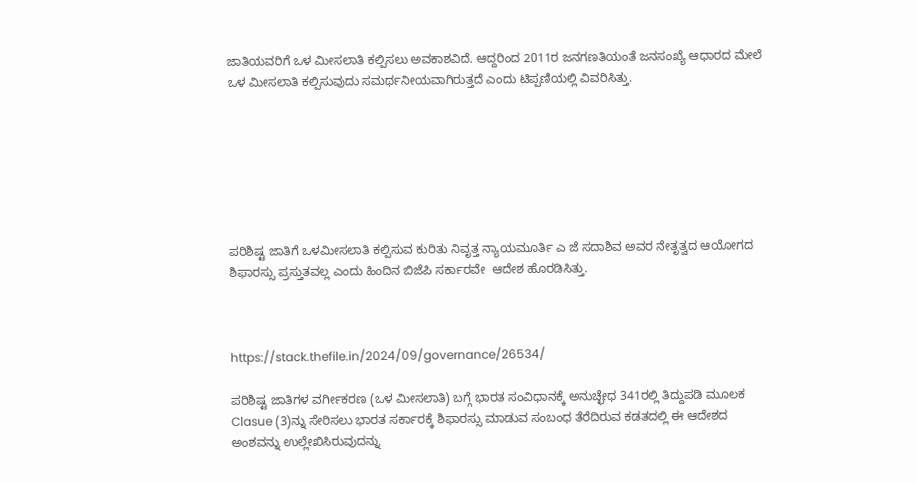ಜಾತಿಯವರಿಗೆ ಒಳ ಮೀಸಲಾತಿ ಕಲ್ಪಿಸಲು ಅವಕಾಶವಿದೆ. ಆದ್ದರಿಂದ 2011ರ ಜನಗಣತಿಯಂತೆ ಜನಸಂಖ್ಯೆ ಆಧಾರದ ಮೇಲೆ ಒಳ ಮೀಸಲಾತಿ ಕಲ್ಪಿಸುವುದು ಸಮರ್ಥನೀಯವಾಗಿರುತ್ತದೆ ಎಂದು ಟಿಪ್ಪಣಿಯಲ್ಲಿ ವಿವರಿಸಿತ್ತು.







ಪರಿಶಿಷ್ಟ ಜಾತಿಗೆ ಒಳಮೀಸಲಾತಿ ಕಲ್ಪಿಸುವ ಕುರಿತು ನಿವೃತ್ತ ನ್ಯಾಯಮೂರ್ತಿ ಎ ಜೆ ಸದಾಶಿವ ಅವರ ನೇತೃತ್ವದ ಆಯೋಗದ ಶಿಫಾರಸ್ಸು ಪ್ರಸ್ತುತವಲ್ಲ ಎಂದು ಹಿಂದಿನ ಬಿಜೆಪಿ ಸರ್ಕಾರವೇ  ಆದೇಶ ಹೊರಡಿಸಿತ್ತು.



https://stack.thefile.in/2024/09/governance/26534/

ಪರಿಶಿಷ್ಟ ಜಾತಿಗಳ ವರ್ಗೀಕರಣ (ಒಳ ಮೀಸಲಾತಿ) ಬಗ್ಗೆ ಭಾರತ ಸಂವಿಧಾನಕ್ಕೆ ಅನುಚ್ಛೇಧ 341ರಲ್ಲಿ ತಿದ್ದುಪಡಿ ಮೂಲಕ Clasue (3)ನ್ನು ಸೇರಿಸಲು ಭಾರತ ಸರ್ಕಾರಕ್ಕೆ ಶಿಫಾರಸ್ಸು ಮಾಡುವ ಸಂಬಂಧ ತೆರೆದಿರುವ ಕಡತದಲ್ಲಿ ಈ ಆದೇಶದ ಅಂಶವನ್ನು ಉಲ್ಲೇಖಿಸಿರುವುದನ್ನು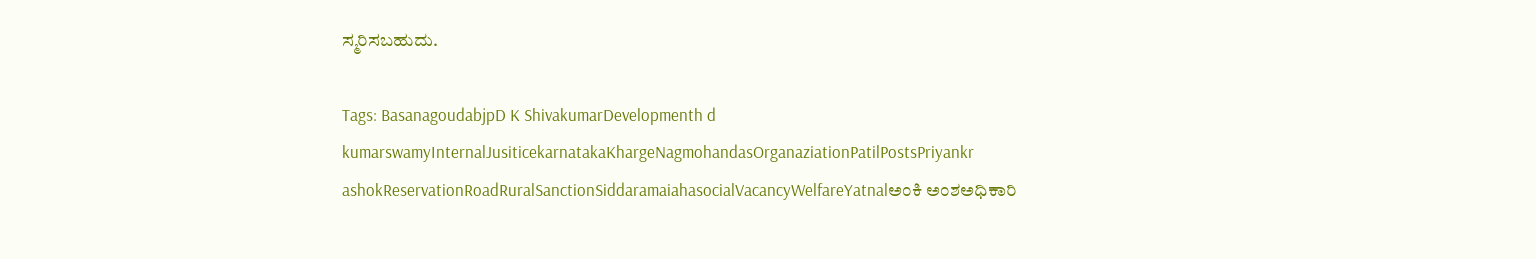ಸ್ಮರಿಸಬಹುದು.

Tags: BasanagoudabjpD K ShivakumarDevelopmenth d kumarswamyInternalJusiticekarnatakaKhargeNagmohandasOrganaziationPatilPostsPriyankr ashokReservationRoadRuralSanctionSiddaramaiahasocialVacancyWelfareYatnalಅಂಕಿ ಅಂಶಅಧಿಕಾರಿ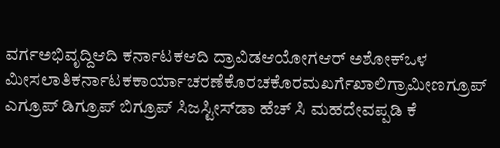ವರ್ಗಅಭಿವೃದ್ದಿಆದಿ ಕರ್ನಾಟಕಆದಿ ದ್ರಾವಿಡಆಯೋಗಆರ್‌ ಅಶೋಕ್‌ಒಳ ಮೀಸಲಾತಿಕರ್ನಾಟಕಕಾರ್ಯಾಚರಣೆಕೊರಚಕೊರಮಖರ್ಗೆಖಾಲಿಗ್ರಾಮೀಣಗ್ರೂಪ್‌ ಎಗ್ರೂಪ್ ಡಿಗ್ರೂಪ್‌ ಬಿಗ್ರೂಪ್ ಸಿಜಸ್ಟೀಸ್‌ಡಾ ಹೆಚ್‌ ಸಿ ಮಹದೇವಪ್ಪಡಿ ಕೆ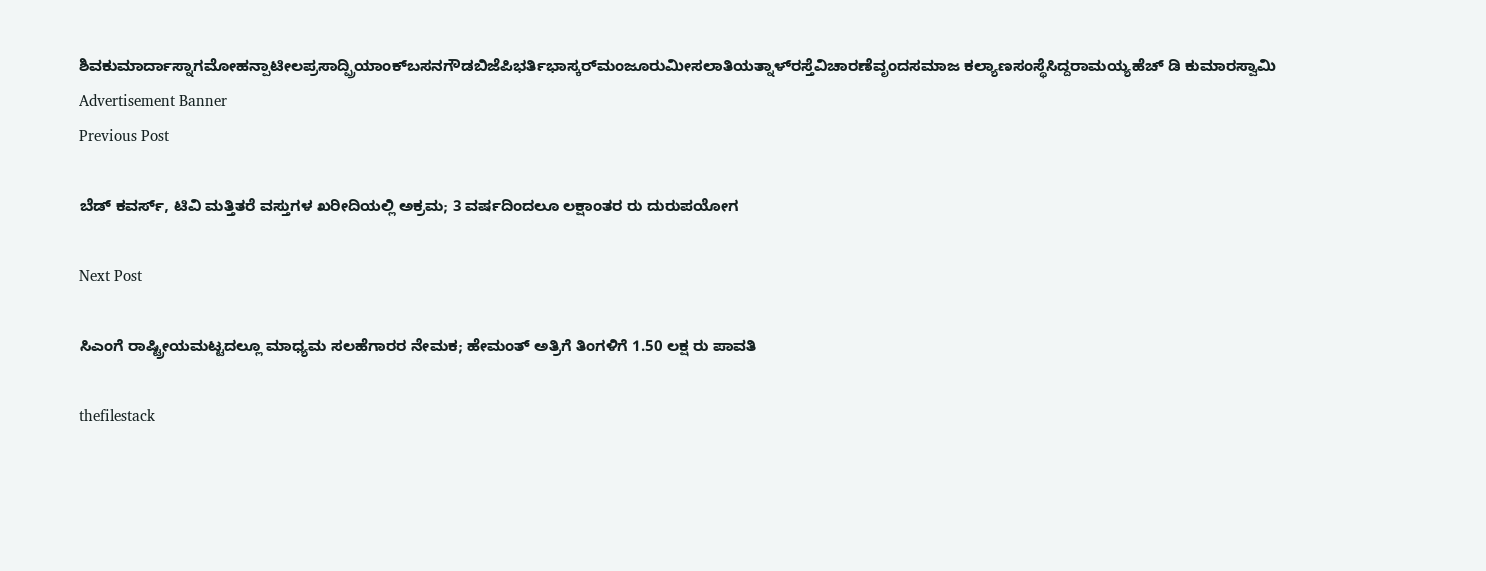ಶಿವಕುಮಾರ್ದಾಸ್ನಾಗಮೋಹನ್ಪಾಟೀಲಪ್ರಸಾದ್ಪ್ರಿಯಾಂಕ್‌ಬಸನಗೌಡಬಿಜೆಪಿಭರ್ತಿಭಾಸ್ಕರ್‌ಮಂಜೂರುಮೀಸಲಾತಿಯತ್ನಾಳ್‌ರಸ್ತೆವಿಚಾರಣೆವೃಂದಸಮಾಜ ಕಲ್ಯಾಣಸಂಸ್ಥೆಸಿದ್ದರಾಮಯ್ಯಹೆಚ್‌ ಡಿ ಕುಮಾರಸ್ವಾಮಿ
Advertisement Banner
Previous Post

ಬೆಡ್‌ ಕವರ್ಸ್‌, ಟಿವಿ ಮತ್ತಿತರೆ ವಸ್ತುಗಳ ಖರೀದಿಯಲ್ಲಿ ಅಕ್ರಮ; 3 ವರ್ಷದಿಂದಲೂ ಲಕ್ಷಾಂತರ ರು ದುರುಪಯೋಗ

Next Post

ಸಿಎಂಗೆ ರಾಷ್ಟ್ರೀಯಮಟ್ಟದಲ್ಲೂ ಮಾಧ್ಯಮ ಸಲಹೆಗಾರರ ನೇಮಕ; ಹೇಮಂತ್‌ ಅತ್ರಿಗೆ ತಿಂಗಳಿಗೆ 1.50 ಲಕ್ಷ ರು ಪಾವತಿ

thefilestack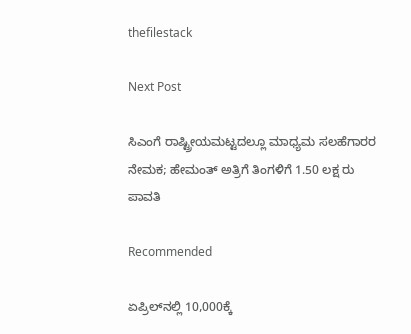thefilestack

Next Post

ಸಿಎಂಗೆ ರಾಷ್ಟ್ರೀಯಮಟ್ಟದಲ್ಲೂ ಮಾಧ್ಯಮ ಸಲಹೆಗಾರರ ನೇಮಕ; ಹೇಮಂತ್‌ ಅತ್ರಿಗೆ ತಿಂಗಳಿಗೆ 1.50 ಲಕ್ಷ ರು ಪಾವತಿ

Recommended

ಏಪ್ರಿಲ್‌ನಲ್ಲಿ 10,000ಕ್ಕೆ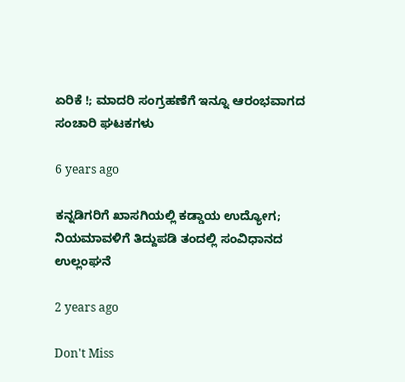ಏರಿಕೆ !; ಮಾದರಿ ಸಂಗ್ರಹಣೆಗೆ ಇನ್ನೂ ಆರಂಭವಾಗದ ಸಂಚಾರಿ ಘಟಕಗಳು

6 years ago

ಕನ್ನಡಿಗರಿಗೆ ಖಾಸಗಿಯಲ್ಲಿ ಕಡ್ಡಾಯ ಉದ್ಯೋಗ; ನಿಯಮಾವಳಿಗೆ ತಿದ್ದುಪಡಿ ತಂದಲ್ಲಿ ಸಂವಿಧಾನದ ಉಲ್ಲಂಘನೆ

2 years ago

Don't Miss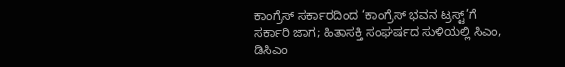ಕಾಂಗ್ರೆಸ್‌ ಸರ್ಕಾರದಿಂದ ‘ಕಾಂಗ್ರೆಸ್‌ ಭವನ ಟ್ರಸ್ಟ್‌’ಗೆ ಸರ್ಕಾರಿ ಜಾಗ; ಹಿತಾಸಕ್ತಿ ಸಂಘ‍ರ್ಷದ ಸುಳಿಯಲ್ಲಿ ಸಿಎಂ, ಡಿಸಿಎಂ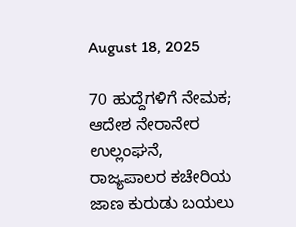August 18, 2025

70 ಹುದ್ದೆಗಳಿಗೆ ನೇಮಕ; ಆದೇಶ ನೇರಾನೇರ ಉಲ್ಲಂಘನೆ, ರಾಜ್ಯಪಾಲರ ಕಚೇರಿಯ ಜಾಣ ಕುರುಡು ಬಯಲು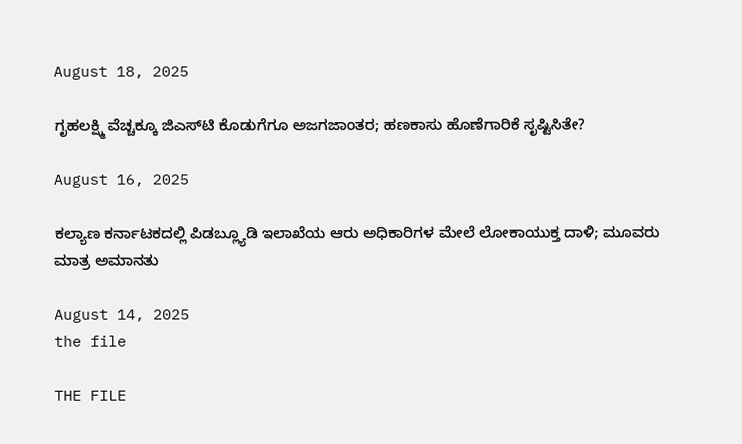August 18, 2025

ಗೃಹಲಕ್ಷ್ಮಿ ವೆಚ್ಚಕ್ಕೂ ಜಿಎಸ್‌ಟಿ ಕೊಡುಗೆಗೂ ಅಜಗಜಾಂತರ; ಹಣಕಾಸು ಹೊಣೆಗಾರಿಕೆ ಸೃಷ್ಟಿಸಿತೇ?

August 16, 2025

ಕಲ್ಯಾಣ ಕರ್ನಾಟಕದಲ್ಲಿ ಪಿಡಬ್ಲ್ಯೂಡಿ ಇಲಾಖೆಯ ಆರು ಅಧಿಕಾರಿಗಳ ಮೇಲೆ ಲೋಕಾಯುಕ್ತ ದಾಳಿ; ಮೂವರು ಮಾತ್ರ ಅಮಾನತು

August 14, 2025
the file

THE FILE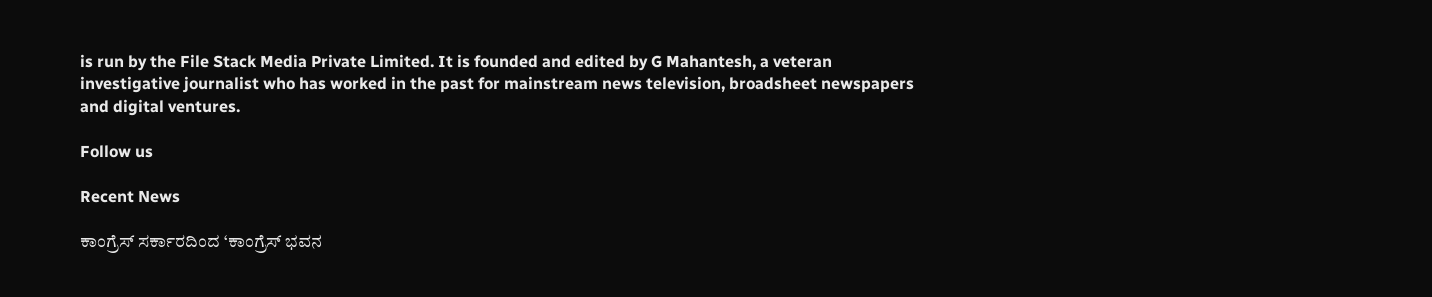is run by the File Stack Media Private Limited. It is founded and edited by G Mahantesh, a veteran investigative journalist who has worked in the past for mainstream news television, broadsheet newspapers and digital ventures.

Follow us

Recent News

ಕಾಂಗ್ರೆಸ್‌ ಸರ್ಕಾರದಿಂದ ‘ಕಾಂಗ್ರೆಸ್‌ ಭವನ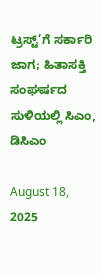ಟ್ರಸ್ಟ್‌’ಗೆ ಸರ್ಕಾರಿ ಜಾಗ; ಹಿತಾಸಕ್ತಿ ಸಂಘ‍ರ್ಷದ ಸುಳಿಯಲ್ಲಿ ಸಿಎಂ, ಡಿಸಿಎಂ

August 18, 2025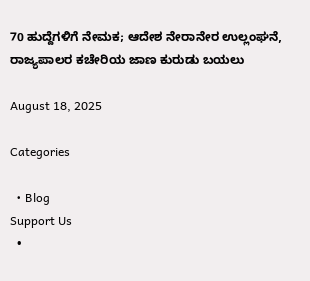70 ಹುದ್ದೆಗಳಿಗೆ ನೇಮಕ; ಆದೇಶ ನೇರಾನೇರ ಉಲ್ಲಂಘನೆ, ರಾಜ್ಯಪಾಲರ ಕಚೇರಿಯ ಜಾಣ ಕುರುಡು ಬಯಲು

August 18, 2025

Categories

  • Blog
Support Us
  •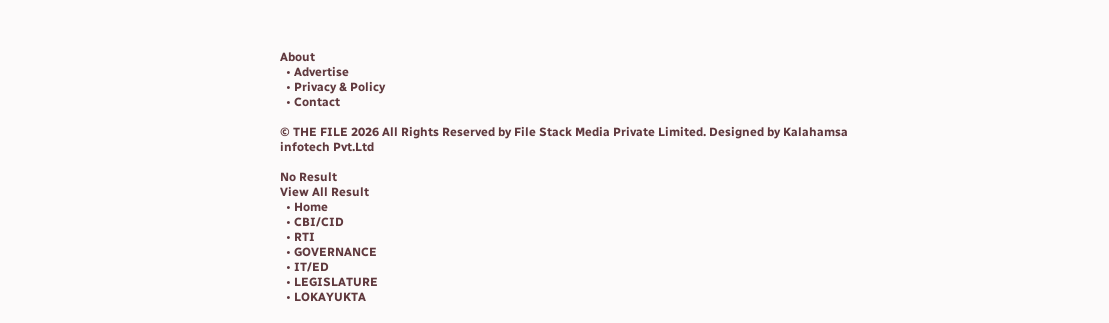About
  • Advertise
  • Privacy & Policy
  • Contact

© THE FILE 2026 All Rights Reserved by File Stack Media Private Limited. Designed by Kalahamsa infotech Pvt.Ltd

No Result
View All Result
  • Home
  • CBI/CID
  • RTI
  • GOVERNANCE
  • IT/ED
  • LEGISLATURE
  • LOKAYUKTA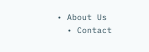• About Us
  • Contact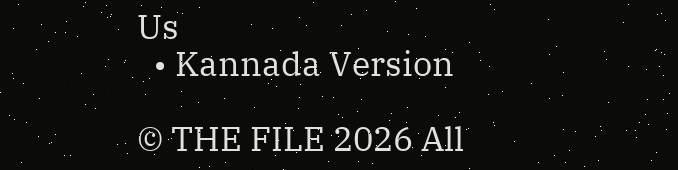Us
  • Kannada Version

© THE FILE 2026 All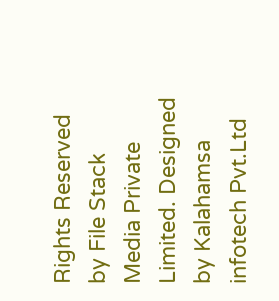Rights Reserved by File Stack Media Private Limited. Designed by Kalahamsa infotech Pvt.Ltd